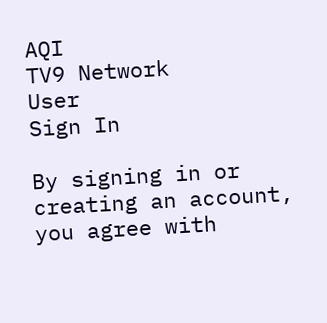AQI
TV9 Network
User
Sign In

By signing in or creating an account, you agree with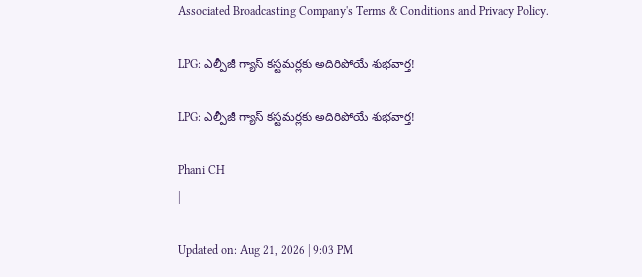Associated Broadcasting Company's Terms & Conditions and Privacy Policy.

LPG: ఎల్పీజీ గ్యాస్ కస్టమర్లకు అదిరిపోయే శుభవార్త!

LPG: ఎల్పీజీ గ్యాస్ కస్టమర్లకు అదిరిపోయే శుభవార్త!

Phani CH
|

Updated on: Aug 21, 2026 | 9:03 PM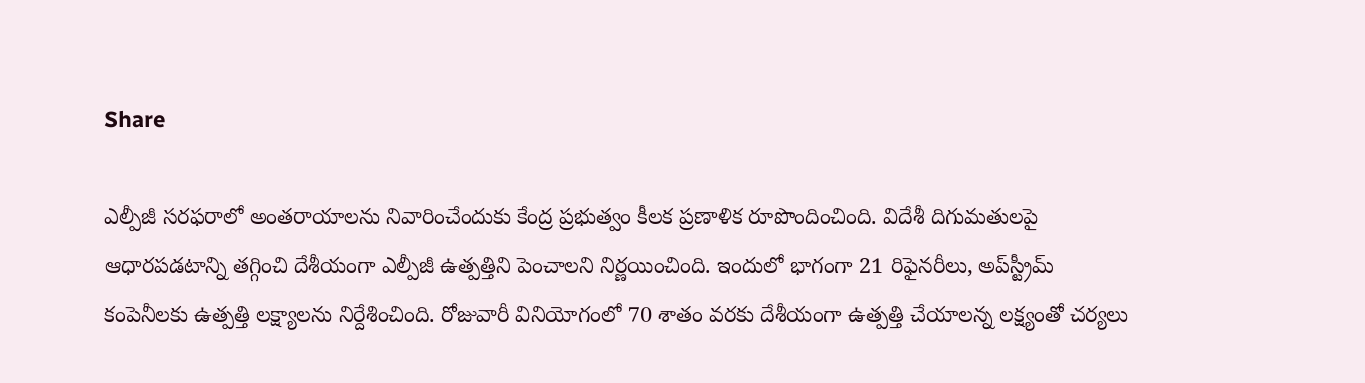Share

ఎల్పీజీ సరఫరాలో అంతరాయాలను నివారించేందుకు కేంద్ర ప్రభుత్వం కీలక ప్రణాళిక రూపొందించింది. విదేశీ దిగుమతులపై ఆధారపడటాన్ని తగ్గించి దేశీయంగా ఎల్పీజీ ఉత్పత్తిని పెంచాలని నిర్ణయించింది. ఇందులో భాగంగా 21 రిఫైనరీలు, అప్‌స్ట్రీమ్ కంపెనీలకు ఉత్పత్తి లక్ష్యాలను నిర్దేశించింది. రోజువారీ వినియోగంలో 70 శాతం వరకు దేశీయంగా ఉత్పత్తి చేయాలన్న లక్ష్యంతో చర్యలు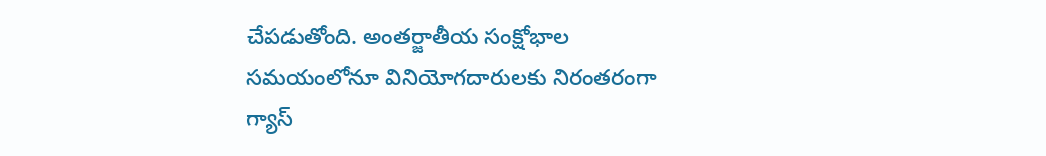చేపడుతోంది. అంతర్జాతీయ సంక్షోభాల సమయంలోనూ వినియోగదారులకు నిరంతరంగా గ్యాస్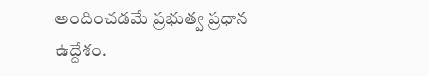అందించడమే ప్రభుత్వ ప్రధాన ఉద్దేశం.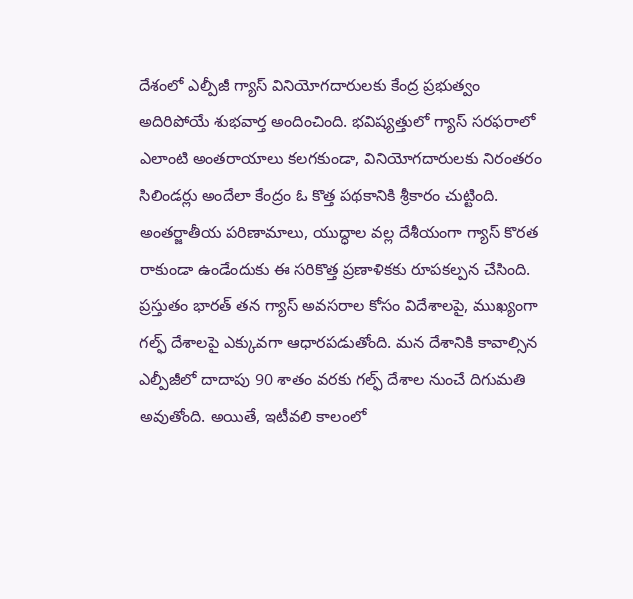దేశంలో ఎల్పీజీ గ్యాస్ వినియోగదారులకు కేంద్ర ప్రభుత్వం అదిరిపోయే శుభవార్త అందించింది. భవిష్యత్తులో గ్యాస్ సరఫరాలో ఎలాంటి అంతరాయాలు కలగకుండా, వినియోగదారులకు నిరంతరం సిలిండర్లు అందేలా కేంద్రం ఓ కొత్త పథకానికి శ్రీకారం చుట్టింది. అంతర్జాతీయ పరిణామాలు, యుద్ధాల వల్ల దేశీయంగా గ్యాస్ కొరత రాకుండా ఉండేందుకు ఈ సరికొత్త ప్రణాళికకు రూపకల్పన చేసింది. ప్రస్తుతం భారత్ తన గ్యాస్ అవసరాల కోసం విదేశాలపై, ముఖ్యంగా గల్ఫ్ దేశాలపై ఎక్కువగా ఆధారపడుతోంది. మన దేశానికి కావాల్సిన ఎల్పీజీలో దాదాపు 90 శాతం వరకు గల్ఫ్ దేశాల నుంచే దిగుమతి అవుతోంది. అయితే, ఇటీవలి కాలంలో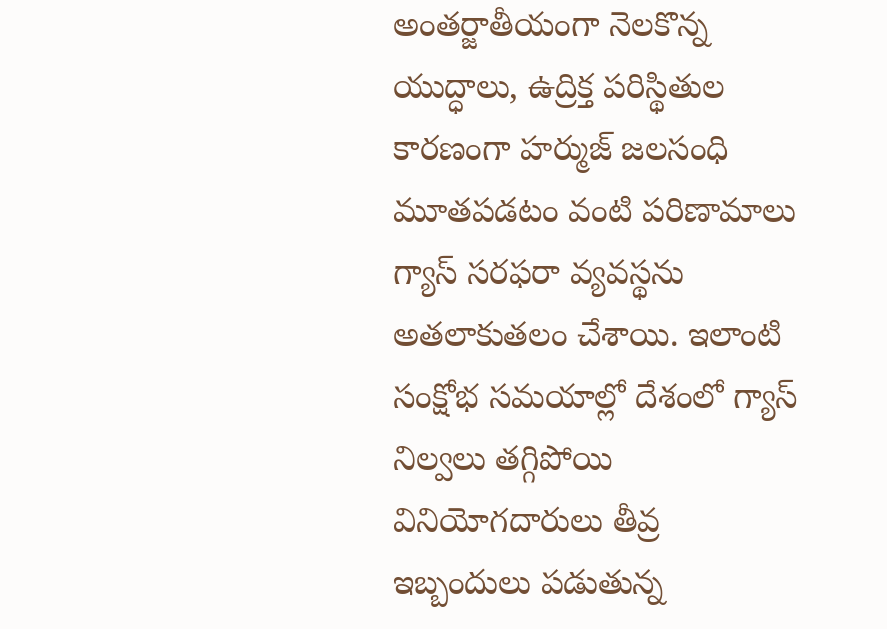అంతర్జాతీయంగా నెలకొన్న యుద్ధాలు, ఉద్రిక్త పరిస్థితుల కారణంగా హర్ముజ్ జలసంధి మూతపడటం వంటి పరిణామాలు గ్యాస్ సరఫరా వ్యవస్థను అతలాకుతలం చేశాయి. ఇలాంటి సంక్షోభ సమయాల్లో దేశంలో గ్యాస్ నిల్వలు తగ్గిపోయి వినియోగదారులు తీవ్ర ఇబ్బందులు పడుతున్న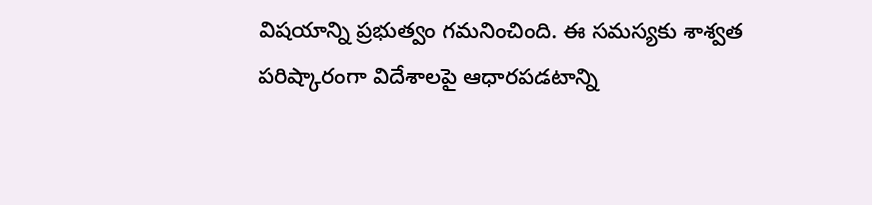విషయాన్ని ప్రభుత్వం గమనించింది. ఈ సమస్యకు శాశ్వత పరిష్కారంగా విదేశాలపై ఆధారపడటాన్ని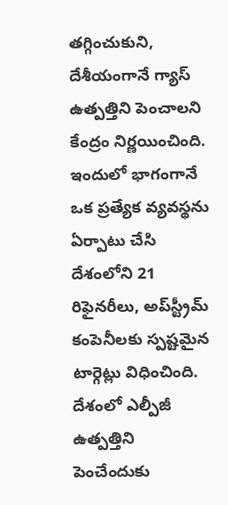తగ్గించుకుని, దేశీయంగానే గ్యాస్ ఉత్పత్తిని పెంచాలని కేంద్రం నిర్ణయించింది. ఇందులో భాగంగానే ఒక ప్రత్యేక వ్యవస్థను ఏర్పాటు చేసి దేశంలోని 21 రిఫైనరీలు, అప్‌స్ట్రీమ్ కంపెనీలకు స్పష్టమైన టార్గెట్లు విధించింది. దేశంలో ఎల్పీజీ ఉత్పత్తిని పెంచేందుకు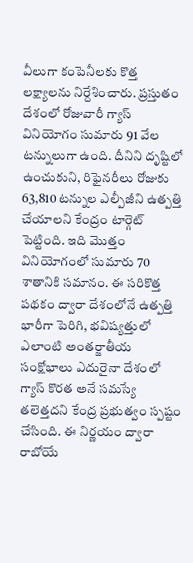వీలుగా కంపెనీలకు కొత్త లక్ష్యాలను నిర్దేశించారు. ప్రస్తుతం దేశంలో రోజువారీ గ్యాస్ వినియోగం సుమారు 91 వేల టన్నులుగా ఉంది. దీనిని దృష్టిలో ఉంచుకుని, రిఫైనరీలు రోజుకు 63,810 టన్నుల ఎల్పీజీని ఉత్పత్తి చేయాలని కేంద్రం టార్గెట్ పెట్టింది. ఇది మొత్తం వినియోగంలో సుమారు 70 శాతానికి సమానం. ఈ సరికొత్త పథకం ద్వారా దేశంలోనే ఉత్పత్తి భారీగా పెరిగి, భవిష్యత్తులో ఎలాంటి అంతర్జాతీయ సంక్షోభాలు ఎదురైనా దేశంలో గ్యాస్ కొరత అనే సమస్యే తలెత్తదని కేంద్ర ప్రభుత్వం స్పష్టం చేసింది. ఈ నిర్ణయం ద్వారా రాబోయే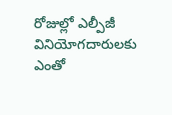రోజుల్లో ఎల్పీజీ వినియోగదారులకు ఎంతో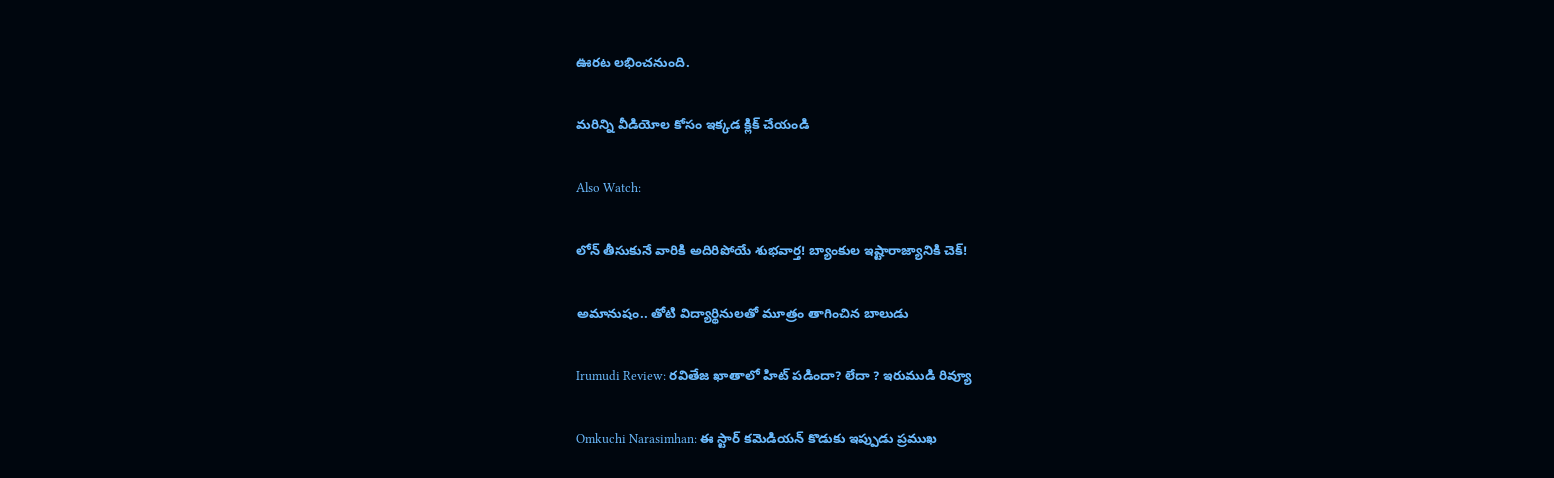ఊరట లభించనుంది.

మరిన్ని వీడియోల కోసం ఇక్కడ క్లిక్ చేయండి

Also Watch:

లోన్ తీసుకునే వారికి అదిరిపోయే శుభవార్త! బ్యాంకుల ఇష్టారాజ్యానికి చెక్!

అమానుషం.. తోటి విద్యార్థినులతో మూత్రం తాగించిన బాలుడు

Irumudi Review: రవితేజ ఖాతాలో హిట్ పడిందా? లేదా ? ఇరుముడి రివ్యూ

Omkuchi Narasimhan: ఈ స్టార్ కమెడియన్ కొడుకు ఇప్పుడు ప్రముఖ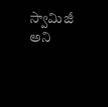స్వామిజీ అని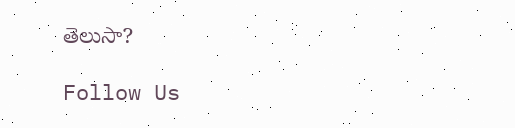తెలుసా?

Follow Us